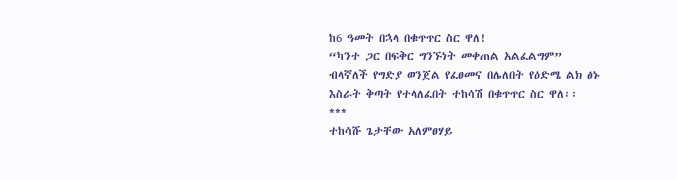ከ6 ዓመት በኋላ በቁጥጥር ስር ዋለ!
“ካንተ ጋር በፍቅር ግንኙነት መቀጠል አልፈልግም” ብላኛለች የግድያ ወንጀል የፈፀመና በሌለበት የዕድሜ ልክ ፅኑ እስራት ቅጣት የተላለፈበት ተከሳሽ በቁጥጥር ስር ዋለ፡፡
***
ተከሳሹ ጌታቸው አለምፀሃይ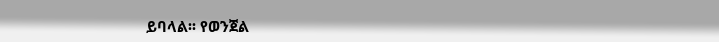ይባላል፡፡ የወንጀል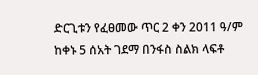ድርጊቱን የፈፀመው ጥር 2 ቀን 2011 ዓ/ም ከቀኑ 5 ሰአት ገደማ በንፋስ ስልክ ላፍቶ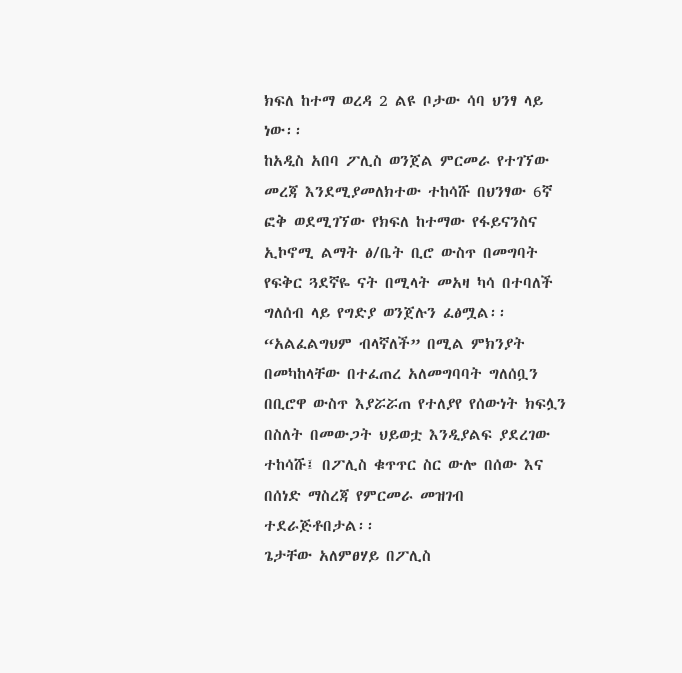ክፍለ ከተማ ወረዳ 2 ልዩ ቦታው ሳባ ህንፃ ላይ ነው፡፡
ከአዲስ አበባ ፖሊስ ወንጀል ምርመራ የተገኘው መረጃ እንደሚያመለክተው ተከሳሹ በህንፃው 6ኛ ፎቅ ወደሚገኘው የክፍለ ከተማው የፋይናንስና ኢኮኖሚ ልማት ፅ/ቤት ቢሮ ውስጥ በመግባት የፍቅር ጓደኛዬ ናት በሚላት መአዛ ካሳ በተባለች ግለሰብ ላይ የግድያ ወንጀሉን ፈፅሟል፡፡
“አልፈልግህም ብላኛለች” በሚል ምክንያት በመካከላቸው በተፈጠረ አለመግባባት ግለሰቧን በቢሮዋ ውስጥ እያሯሯጠ የተለያየ የሰውነት ክፍሏን በስለት በመውጋት ህይወቷ እንዲያልፍ ያደረገው ተከሳሹ፤ በፖሊስ ቁጥጥር ስር ውሎ በሰው እና በሰነድ ማስረጃ የምርመራ መዝገብ ተደራጅቶበታል፡፡
ጌታቸው አለምፀሃይ በፖሊስ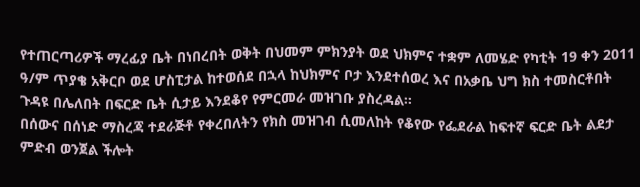የተጠርጣሪዎች ማረፊያ ቤት በነበረበት ወቅት በህመም ምክንያት ወደ ህክምና ተቋም ለመሄድ የካቲት 19 ቀን 2011 ዓ/ም ጥያቄ አቅርቦ ወደ ሆስፒታል ከተወሰደ በኋላ ከህክምና ቦታ እንደተሰወረ እና በአቃቤ ህግ ክስ ተመስርቶበት ጉዳዩ በሌለበት በፍርድ ቤት ሲታይ እንደቆየ የምርመራ መዝገቡ ያስረዳል፡፡
በሰውና በሰነድ ማስረጃ ተደራጅቶ የቀረበለትን የክስ መዝገብ ሲመለከት የቆየው የፌደራል ከፍተኛ ፍርድ ቤት ልደታ ምድብ ወንጀል ችሎት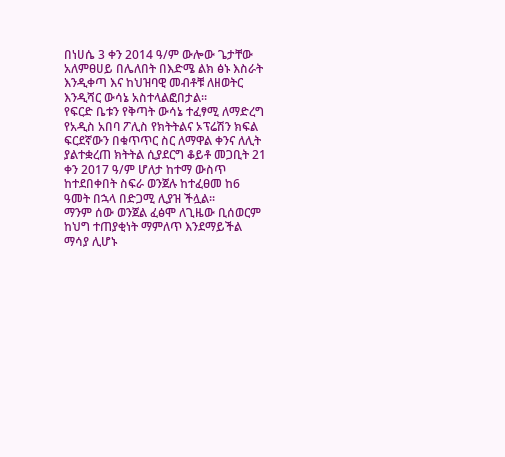በነሀሴ 3 ቀን 2014 ዓ/ም ውሎው ጌታቸው አለምፀሀይ በሌለበት በእድሜ ልክ ፅኑ እስራት እንዲቀጣ እና ከህዝባዊ መብቶቹ ለዘወትር እንዲሻር ውሳኔ አስተላልፎበታል፡፡
የፍርድ ቤቱን የቅጣት ውሳኔ ተፈፃሚ ለማድረግ የአዲስ አበባ ፖሊስ የክትትልና ኦፕሬሽን ክፍል ፍርደኛውን በቁጥጥር ስር ለማዋል ቀንና ለሊት ያልተቋረጠ ክትትል ሲያደርግ ቆይቶ መጋቢት 21 ቀን 2017 ዓ/ም ሆለታ ከተማ ውስጥ ከተደበቀበት ስፍራ ወንጀሉ ከተፈፀመ ከ6 ዓመት በኋላ በድጋሚ ሊያዝ ችሏል፡፡
ማንም ሰው ወንጀል ፈፅሞ ለጊዜው ቢሰወርም ከህግ ተጠያቂነት ማምለጥ እንደማይችል ማሳያ ሊሆኑ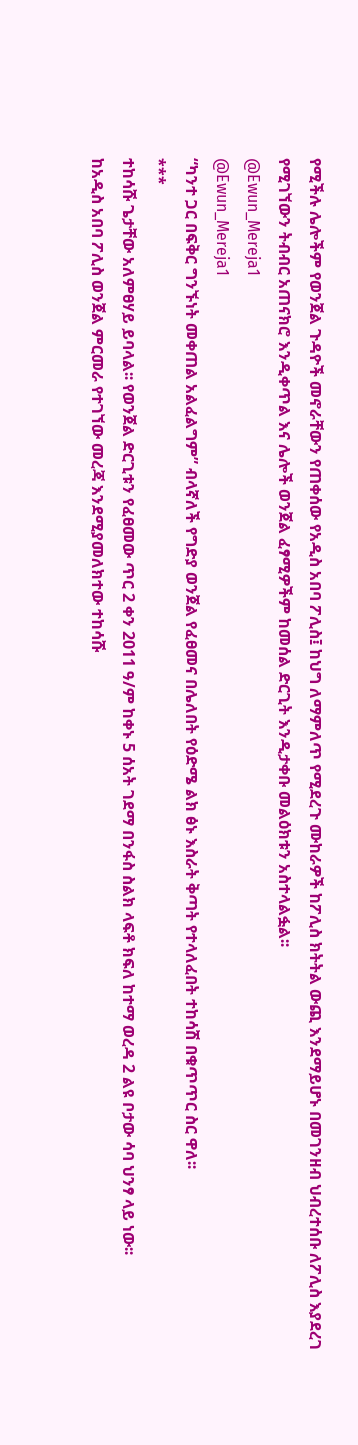የሚችሉ ሌሎችም የወንጀል ጉዳዮች መኖራቸውን የጠቀሰው የአዲስ አበባ ፖሊስ፤ ከህግ ለማምለጥ የሚደረጉ ሙከራዎች ከፖሊስ ክትትል ውጪ እንደማይሆኑ በመገንዘብ ህብረተሰቡ ለፖሊስ እያደረገ የሚገኘውን ትብብር አጠናክሮ እንዲቀጥል እና ሌሎች ወንጀል ፈፃሚዎችም ከመሰል ድርጊት እንዲታቀቡ መልዕክቱን አስተላልፏል፡፡
@Ewun_Mereja1
@Ewun_Mereja1
“ካንተ ጋር በፍቅር ግንኙነት መቀጠል አልፈልግም” ብላኛለች የግድያ ወንጀል የፈፀመና በሌለበት የዕድሜ ልክ ፅኑ እስራት ቅጣት የተላለፈበት ተከሳሽ በቁጥጥር ስር ዋለ፡፡
***
ተከሳሹ ጌታቸው አለምፀሃይ ይባላል፡፡ የወንጀል ድርጊቱን የፈፀመው ጥር 2 ቀን 2011 ዓ/ም ከቀኑ 5 ሰአት ገደማ በንፋስ ስልክ ላፍቶ ክፍለ ከተማ ወረዳ 2 ልዩ ቦታው ሳባ ህንፃ ላይ ነው፡፡
ከአዲስ አበባ ፖሊስ ወንጀል ምርመራ የተገኘው መረጃ እንደሚያመለክተው ተከሳሹ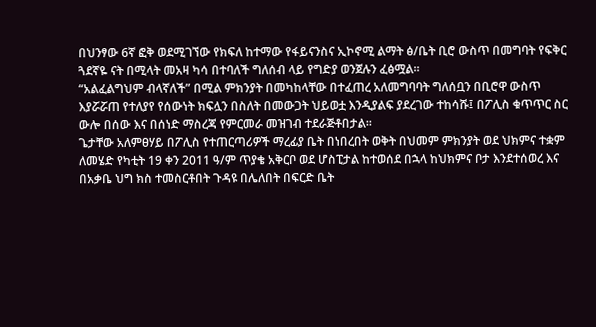በህንፃው 6ኛ ፎቅ ወደሚገኘው የክፍለ ከተማው የፋይናንስና ኢኮኖሚ ልማት ፅ/ቤት ቢሮ ውስጥ በመግባት የፍቅር ጓደኛዬ ናት በሚላት መአዛ ካሳ በተባለች ግለሰብ ላይ የግድያ ወንጀሉን ፈፅሟል፡፡
“አልፈልግህም ብላኛለች” በሚል ምክንያት በመካከላቸው በተፈጠረ አለመግባባት ግለሰቧን በቢሮዋ ውስጥ እያሯሯጠ የተለያየ የሰውነት ክፍሏን በስለት በመውጋት ህይወቷ እንዲያልፍ ያደረገው ተከሳሹ፤ በፖሊስ ቁጥጥር ስር ውሎ በሰው እና በሰነድ ማስረጃ የምርመራ መዝገብ ተደራጅቶበታል፡፡
ጌታቸው አለምፀሃይ በፖሊስ የተጠርጣሪዎች ማረፊያ ቤት በነበረበት ወቅት በህመም ምክንያት ወደ ህክምና ተቋም ለመሄድ የካቲት 19 ቀን 2011 ዓ/ም ጥያቄ አቅርቦ ወደ ሆስፒታል ከተወሰደ በኋላ ከህክምና ቦታ እንደተሰወረ እና በአቃቤ ህግ ክስ ተመስርቶበት ጉዳዩ በሌለበት በፍርድ ቤት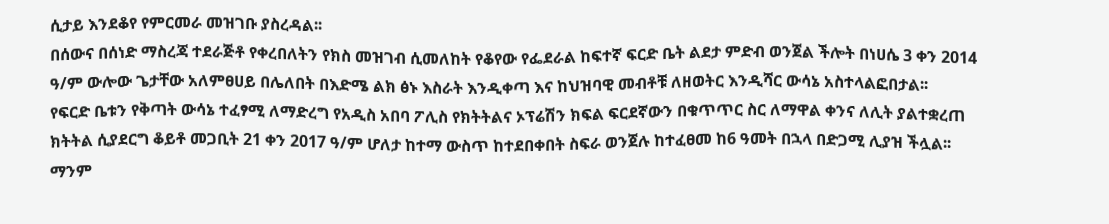ሲታይ እንደቆየ የምርመራ መዝገቡ ያስረዳል፡፡
በሰውና በሰነድ ማስረጃ ተደራጅቶ የቀረበለትን የክስ መዝገብ ሲመለከት የቆየው የፌደራል ከፍተኛ ፍርድ ቤት ልደታ ምድብ ወንጀል ችሎት በነሀሴ 3 ቀን 2014 ዓ/ም ውሎው ጌታቸው አለምፀሀይ በሌለበት በእድሜ ልክ ፅኑ እስራት እንዲቀጣ እና ከህዝባዊ መብቶቹ ለዘወትር እንዲሻር ውሳኔ አስተላልፎበታል፡፡
የፍርድ ቤቱን የቅጣት ውሳኔ ተፈፃሚ ለማድረግ የአዲስ አበባ ፖሊስ የክትትልና ኦፕሬሽን ክፍል ፍርደኛውን በቁጥጥር ስር ለማዋል ቀንና ለሊት ያልተቋረጠ ክትትል ሲያደርግ ቆይቶ መጋቢት 21 ቀን 2017 ዓ/ም ሆለታ ከተማ ውስጥ ከተደበቀበት ስፍራ ወንጀሉ ከተፈፀመ ከ6 ዓመት በኋላ በድጋሚ ሊያዝ ችሏል፡፡
ማንም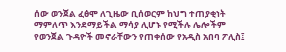ሰው ወንጀል ፈፅሞ ለጊዜው ቢሰወርም ከህግ ተጠያቂነት ማምለጥ እንደማይችል ማሳያ ሊሆኑ የሚችሉ ሌሎችም የወንጀል ጉዳዮች መኖራቸውን የጠቀሰው የአዲስ አበባ ፖሊስ፤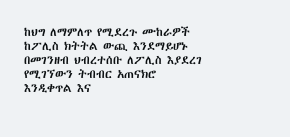ከህግ ለማምለጥ የሚደረጉ ሙከራዎች ከፖሊስ ክትትል ውጪ እንደማይሆኑ በመገንዘብ ህብረተሰቡ ለፖሊስ እያደረገ የሚገኘውን ትብብር አጠናክሮ እንዲቀጥል እና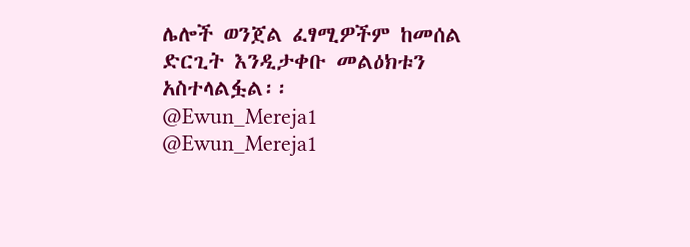ሌሎች ወንጀል ፈፃሚዎችም ከመሰል ድርጊት እንዲታቀቡ መልዕክቱን አስተላልፏል፡፡
@Ewun_Mereja1
@Ewun_Mereja1